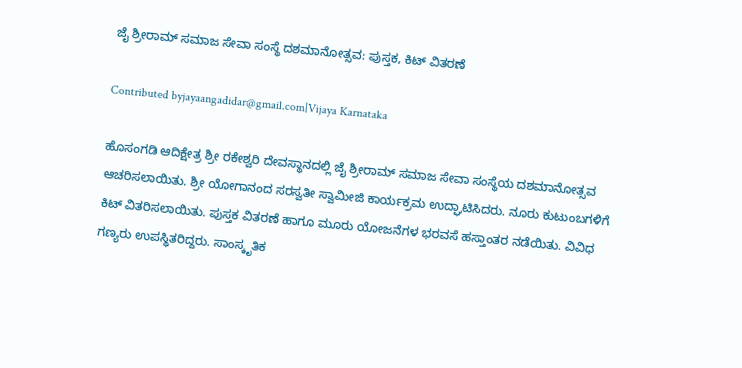ಜೈ ಶ್ರೀರಾಮ್ ಸಮಾಜ ಸೇವಾ ಸಂಸ್ಥೆ ದಶಮಾನೋತ್ಸವ: ಪುಸ್ತಕ, ಕಿಟ್ ವಿತರಣೆ

Contributed byjayaangadidar@gmail.com|Vijaya Karnataka

ಹೊಸಂಗಡಿ ಆದಿಕ್ಷೇತ್ರ ಶ್ರೀ ರಕೇಶ್ವರಿ ದೇವಸ್ಥಾನದಲ್ಲಿ ಜೈ ಶ್ರೀರಾಮ್ ಸಮಾಜ ಸೇವಾ ಸಂಸ್ಥೆಯ ದಶಮಾನೋತ್ಸವ ಆಚರಿಸಲಾಯಿತು. ಶ್ರೀ ಯೋಗಾನಂದ ಸರಸ್ವತೀ ಸ್ವಾಮೀಜಿ ಕಾರ್ಯಕ್ರಮ ಉದ್ಘಾಟಿಸಿದರು. ನೂರು ಕುಟುಂಬಗಳಿಗೆ ಕಿಟ್ ವಿತರಿಸಲಾಯಿತು. ಪುಸ್ತಕ ವಿತರಣೆ ಹಾಗೂ ಮೂರು ಯೋಜನೆಗಳ ಭರವಸೆ ಹಸ್ತಾಂತರ ನಡೆಯಿತು. ವಿವಿಧ ಗಣ್ಯರು ಉಪಸ್ಥಿತರಿದ್ದರು. ಸಾಂಸ್ಕೃತಿಕ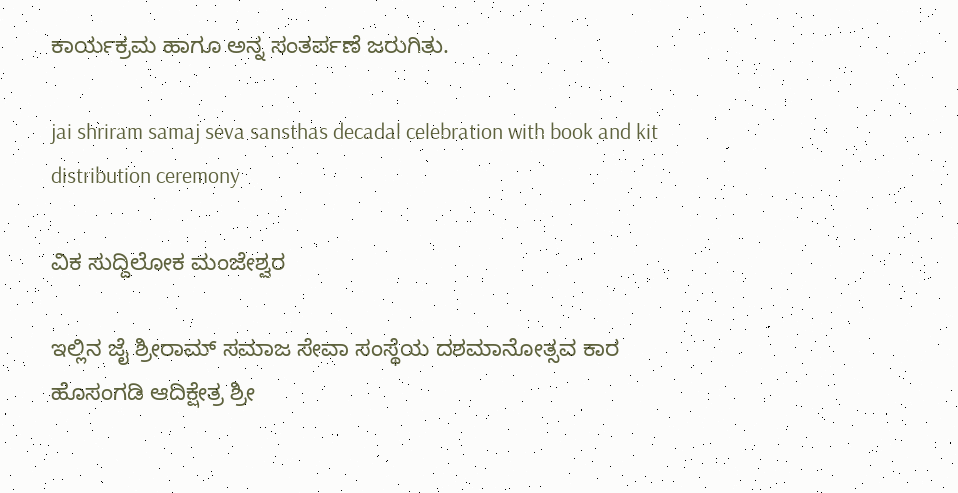ಕಾರ್ಯಕ್ರಮ ಹಾಗೂ ಅನ್ನ ಸಂತರ್ಪಣೆ ಜರುಗಿತು.

jai shriram samaj seva sansthas decadal celebration with book and kit distribution ceremony

ವಿಕ ಸುದ್ದಿಲೋಕ ಮಂಜೇಶ್ವರ

ಇಲ್ಲಿನ ಜೈ ಶ್ರೀರಾಮ್ ಸಮಾಜ ಸೇವಾ ಸಂಸ್ಥೆಯ ದಶಮಾನೋತ್ಸವ ಕಾರ ಹೊಸಂಗಡಿ ಆದಿಕ್ಷೇತ್ರ ಶ್ರೀ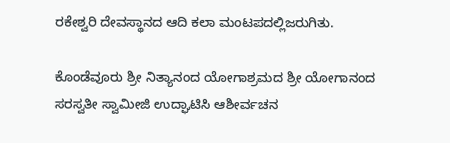ರಕೇಶ್ವರಿ ದೇವಸ್ಥಾನದ ಆದಿ ಕಲಾ ಮಂಟಪದಲ್ಲಿಜರುಗಿತು.

ಕೊಂಡೆವೂರು ಶ್ರೀ ನಿತ್ಯಾನಂದ ಯೋಗಾಶ್ರಮದ ಶ್ರೀ ಯೋಗಾನಂದ ಸರಸ್ವತೀ ಸ್ವಾಮೀಜಿ ಉದ್ಘಾಟಿಸಿ ಆಶೀರ್ವಚನ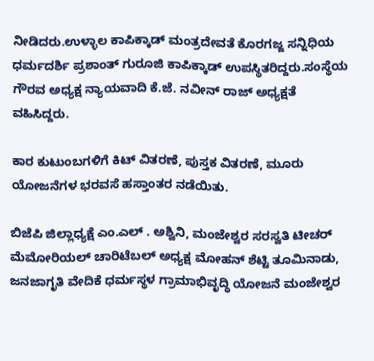ನೀಡಿದರು.ಉಳ್ಳಾಲ ಕಾಪಿಕ್ಕಾಡ್ ಮಂತ್ರದೇವತೆ ಕೊರಗಜ್ಜ ಸನ್ನಿಧಿಯ ಧರ್ಮದರ್ಶಿ ಪ್ರಶಾಂತ್ ಗುರೂಜಿ ಕಾಪಿಕ್ಕಾಡ್ ಉಪಸ್ಥಿತರಿದ್ದರು.ಸಂಸ್ಥೆಯ ಗೌರವ ಅಧ್ಯಕ್ಷ ನ್ಯಾಯವಾದಿ ಕೆ.ಜೆ. ನವೀನ್ ರಾಜ್ ಅಧ್ಯಕ್ಷತೆ ವಹಿಸಿದ್ದರು.

ಕಾರ ಕುಟುಂಬಗಳಿಗೆ ಕಿಟ್ ವಿತರಣೆ, ಪುಸ್ತಕ ವಿತರಣೆ, ಮೂರು ಯೋಜನೆಗಳ ಭರವಸೆ ಹಸ್ತಾಂತರ ನಡೆಯಿತು.

ಬಿಜೆಪಿ ಜಿಲ್ಲಾಧ್ಯಕ್ಷೆ ಎಂ.ಎಲ್ . ಅಶ್ವಿನಿ, ಮಂಜೇಶ್ವರ ಸರಸ್ವತಿ ಟೀಚರ್ ಮೆಮೋರಿಯಲ್ ಚಾರಿಟೆಬಲ್ ಅಧ್ಯಕ್ಷ ಮೋಹನ್ ಶೆಟ್ಟಿ ತೂಮಿನಾಡು, ಜನಜಾಗೃತಿ ವೇದಿಕೆ ಧರ್ಮಸ್ಥಳ ಗ್ರಾಮಾಭಿವೃದ್ಧಿ ಯೋಜನೆ ಮಂಜೇಶ್ವರ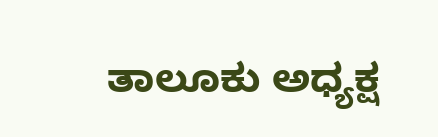ತಾಲೂಕು ಅಧ್ಯಕ್ಷ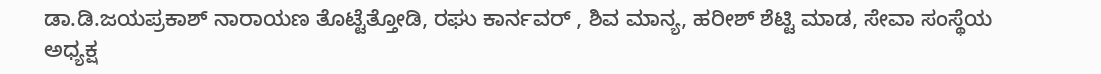ಡಾ.ಡಿ.ಜಯಪ್ರಕಾಶ್ ನಾರಾಯಣ ತೊಟ್ಟೆತ್ತೋಡಿ, ರಘು ಕಾರ್ನವರ್ , ಶಿವ ಮಾನ್ಯ, ಹರೀಶ್ ಶೆಟ್ಟಿ ಮಾಡ, ಸೇವಾ ಸಂಸ್ಥೆಯ ಅಧ್ಯಕ್ಷ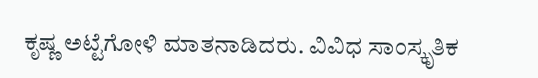ಕೃಷ್ಣ ಅಟ್ಟೆಗೋಳಿ ಮಾತನಾಡಿದರು. ವಿವಿಧ ಸಾಂಸ್ಕೃತಿಕ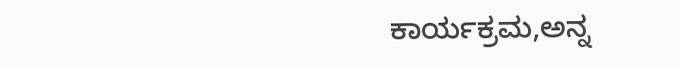ಕಾರ್ಯಕ್ರಮ,ಅನ್ನ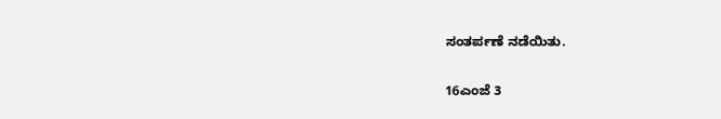ಸಂತರ್ಪಣೆ ನಡೆಯಿತು.

16ಎಂಜೆ 3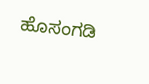ಹೊಸಂಗಡಿ